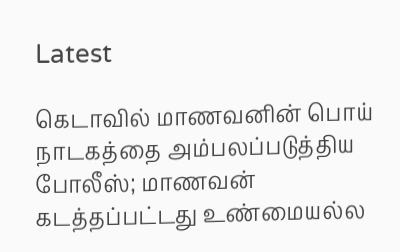Latest

கெடாவில் மாணவனின் பொய் நாடகத்தை அம்பலப்படுத்திய போலீஸ்; மாணவன் கடத்தப்பட்டது உண்மையல்ல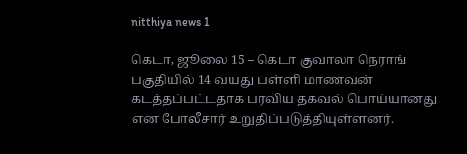nitthiya news 1

கெடா, ஜூலை 15 – கெடா குவாலா நெராங் பகுதியில் 14 வயது பள்ளி மாணவன் கடத்தப்பட்டதாக பரவிய தகவல் பொய்யானது என போலீசார் உறுதிப்படுத்தியுள்ளனர்.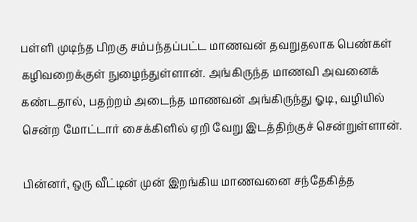பள்ளி முடிந்த பிறகு சம்பந்தப்பட்ட மாணவன் தவறுதலாக பெண்கள் கழிவறைக்குள் நுழைந்துள்ளான். அங்கிருந்த மாணவி அவனைக் கண்டதால், பதற்றம் அடைந்த மாணவன் அங்கிருந்து ஓடி, வழியில் சென்ற மோட்டார் சைக்கிளில் ஏறி வேறு இடத்திற்குச் சென்றுள்ளான்.

பின்னர், ஒரு வீட்டின் முன் இறங்கிய மாணவனை சந்தேகித்த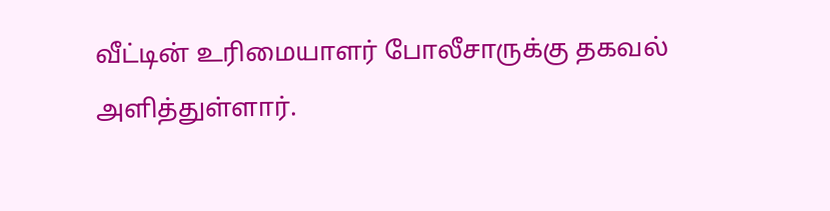வீட்டின் உரிமையாளர் போலீசாருக்கு தகவல் அளித்துள்ளார்.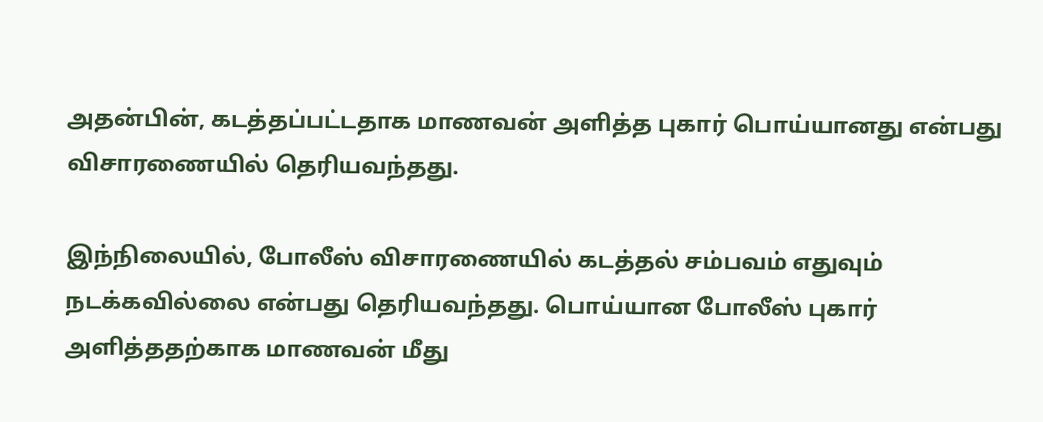அதன்பின், கடத்தப்பட்டதாக மாணவன் அளித்த புகார் பொய்யானது என்பது விசாரணையில் தெரியவந்தது.

இந்நிலையில், போலீஸ் விசாரணையில் கடத்தல் சம்பவம் எதுவும் நடக்கவில்லை என்பது தெரியவந்தது. பொய்யான போலீஸ் புகார் அளித்ததற்காக மாணவன் மீது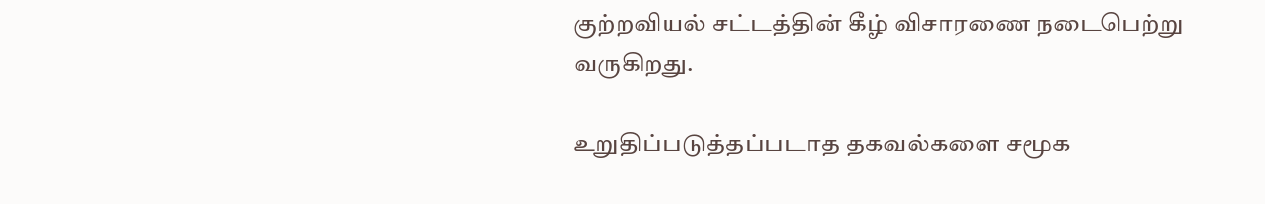குற்றவியல் சட்டத்தின் கீழ் விசாரணை நடைபெற்று வருகிறது.

உறுதிப்படுத்தப்படாத தகவல்களை சமூக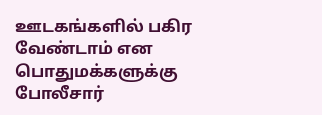ஊடகங்களில் பகிர வேண்டாம் என பொதுமக்களுக்கு போலீசார்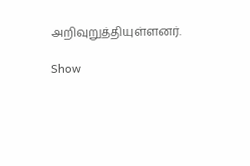அறிவுறுத்தியுள்ளனர்.

Show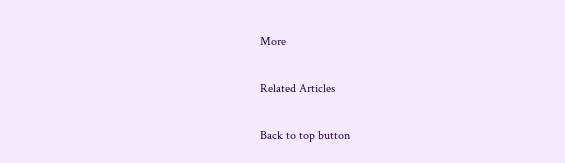More

Related Articles

Back to top button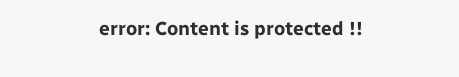error: Content is protected !!